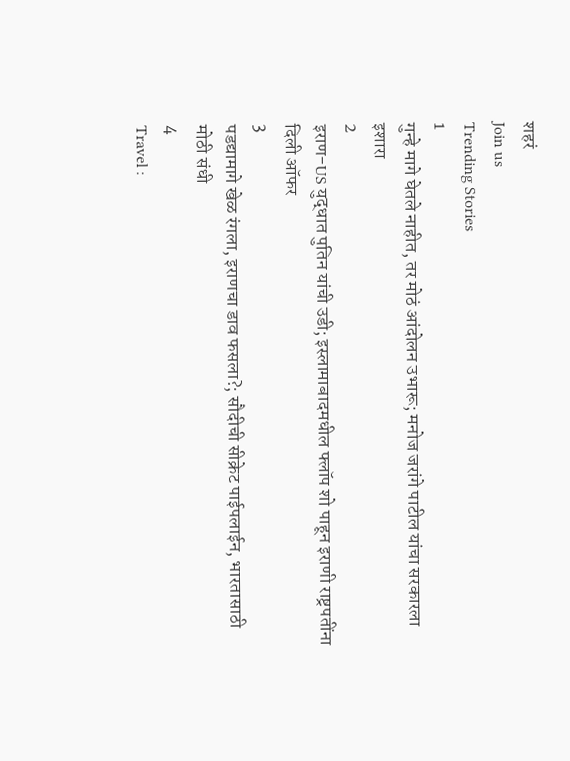शहरं
Join us
Trending Stories
1
गुन्हे मागे घेतले नाहीत, तर मोठं आंदोलन उभारू; मनोज जरांगे पाटील यांचा सरकारला इशारा
2
इराण-US युद्धात पुतिन यांची उडी; इस्लामाबादमधील फ्लॉप शो पाहून इराणी राष्ट्रपतींना दिली ऑफर
3
पडद्यामागे खेळ रंगला, इराणचा डाव फसला?; सौदीची सीक्रेट पाईपलाईन, भारतासाठी मोठी संधी
4
Travel :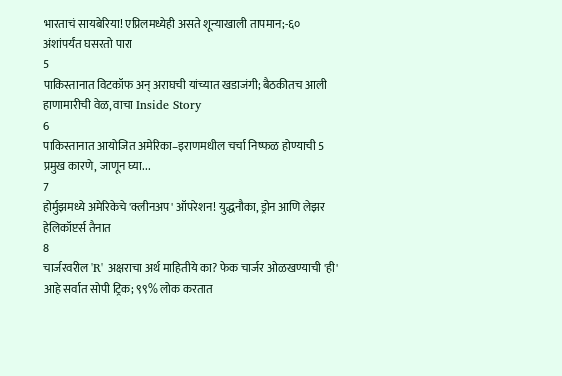भारताचं सायबेरिया! एप्रिलमध्येही असते शून्याखाली तापमान;-६० अंशांपर्यंत घसरतो पारा
5
पाकिस्तानात विटकॉफ अन् अराघची यांच्यात खडाजंगी; बैठकीतच आली हाणामारीची वेळ, वाचा Inside Story
6
पाकिस्तानात आयोजित अमेरिका–इराणमधील चर्चा निष्फळ होण्याची 5 प्रमुख कारणे, जाणून घ्या...
7
होर्मुझमध्ये अमेरिकेचे 'क्लीनअप' ऑपरेशन! युद्धनौका, ड्रोन आणि लेझर हेलिकॉप्टर्स तैनात
8
चार्जरवरील 'R' अक्षराचा अर्थ माहितीये का? फेक चार्जर ओळखण्याची 'ही' आहे सर्वात सोपी ट्रिक; ९९% लोक करतात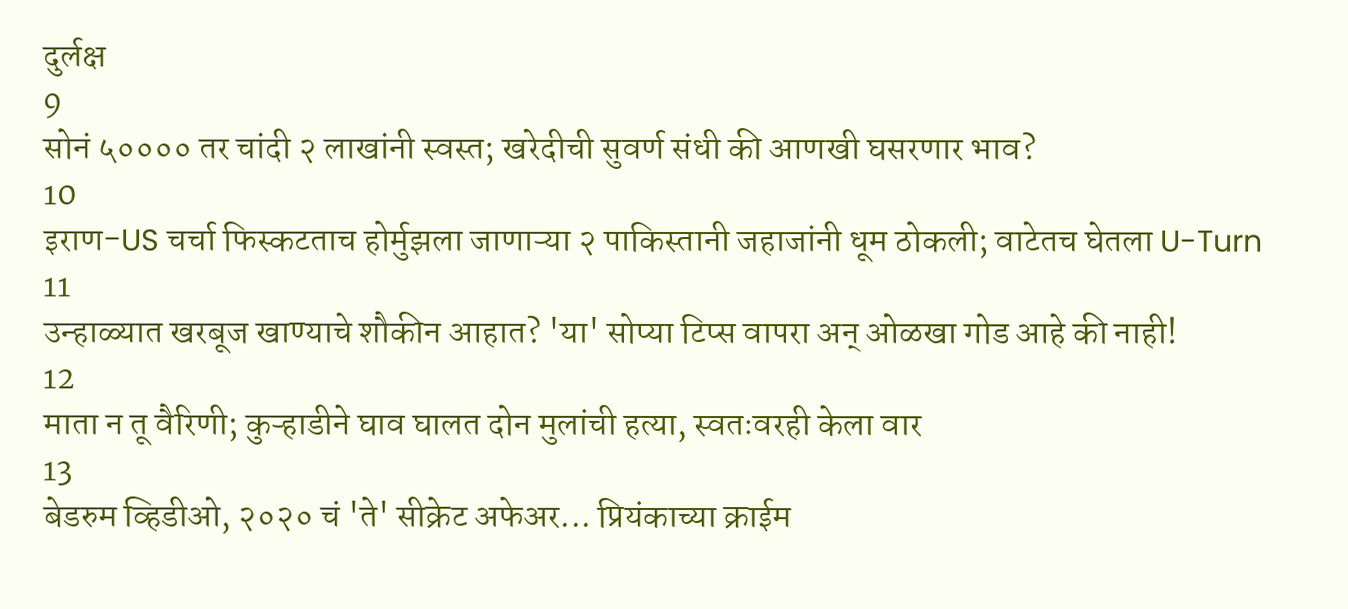दुर्लक्ष
9
सोनं ५०००० तर चांदी २ लाखांनी स्वस्त; खरेदीची सुवर्ण संधी की आणखी घसरणार भाव?
10
इराण-US चर्चा फिस्कटताच होर्मुझला जाणाऱ्या २ पाकिस्तानी जहाजांनी धूम ठोकली; वाटेतच घेतला U-Turn
11
उन्हाळ्यात खरबूज खाण्याचे शौकीन आहात? 'या' सोप्या टिप्स वापरा अन् ओळखा गोड आहे की नाही!
12
माता न तू वैरिणी; कुऱ्हाडीने घाव घालत दोन मुलांची हत्या, स्वतःवरही केला वार
13
बेडरुम व्हिडीओ, २०२० चं 'ते' सीक्रेट अफेअर... प्रियंकाच्या क्राईम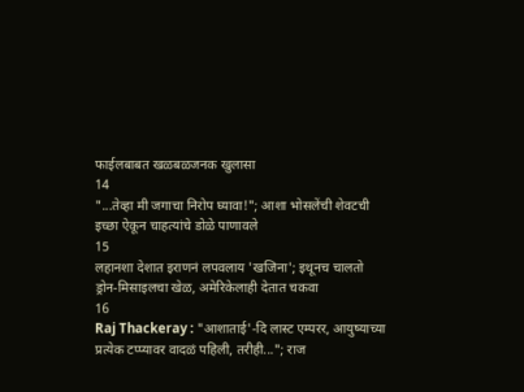फाईलबाबत खळबळजनक खुलासा
14
"...तेव्हा मी जगाचा निरोप घ्यावा!"; आशा भोसलेंची शेवटची इच्छा ऐकून चाहत्यांचे डोळे पाणावले
15
लहानशा देशात इराणनं लपवलाय 'खजिना'; इथूनच चालतो ड्रोन-मिसाइलचा खेळ, अमेरिकेलाही देतात चकवा
16
Raj Thackeray : "आशाताई'-दि लास्ट एम्परर, आयुष्याच्या प्रत्येक टप्प्यावर वादळं पहिली, तरीही..."; राज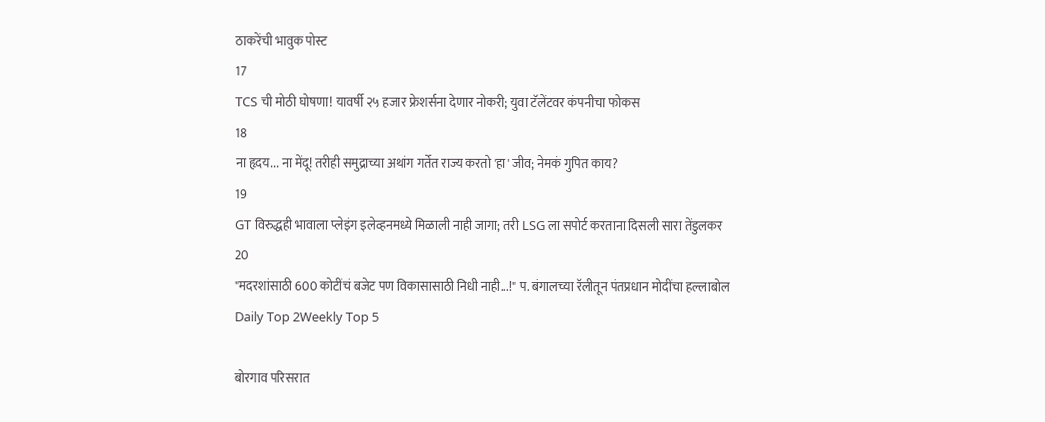ठाकरेंची भावुक पोस्ट
17
TCS ची मोठी घोषणा! यावर्षी २५ हजार फ्रेशर्सना देणार नोकरी; युवा टॅलेंटवर कंपनीचा फोकस
18
ना हृदय... ना मेंदू! तरीही समुद्राच्या अथांग गर्तेत राज्य करतो 'हा' जीव; नेमकं गुपित काय?
19
GT विरुद्धही भावाला प्लेइंग इलेव्हनमध्ये मिळाली नाही जागा; तरी LSG ला सपोर्ट करताना दिसली सारा तेंडुलकर
20
"मदरशांसाठी 600 कोटींचं बजेट पण विकासासाठी निधी नाही...!" प. बंगालच्या रॅलीतून पंतप्रधान मोदींचा हल्लाबोल
Daily Top 2Weekly Top 5

बोरगाव परिसरात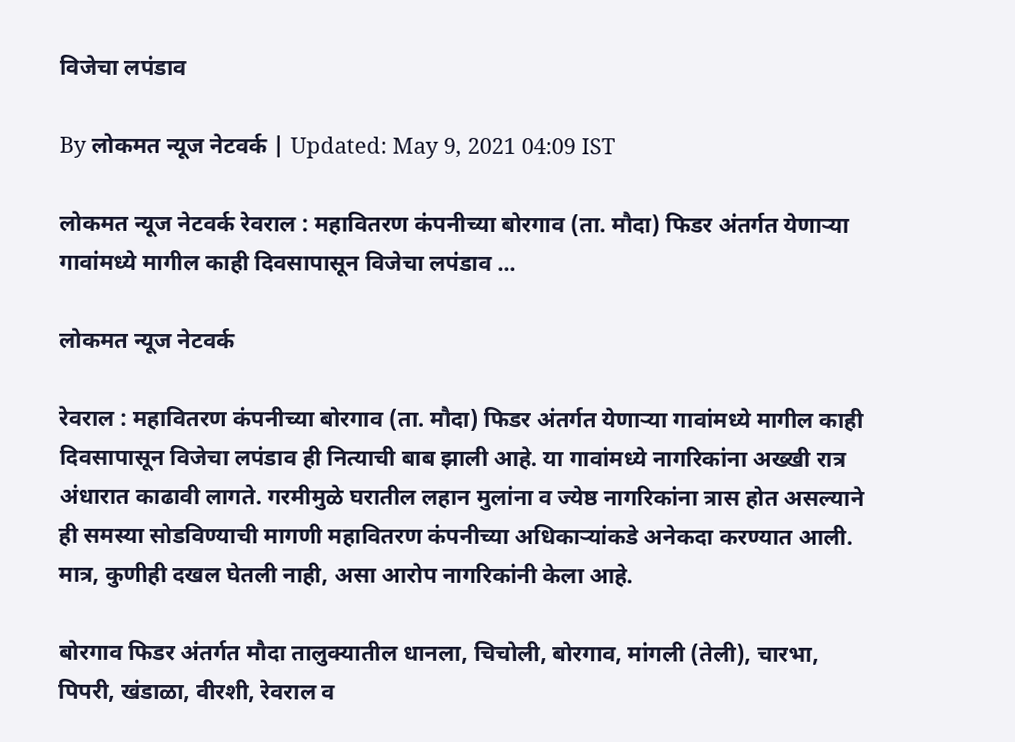विजेचा लपंडाव

By लोकमत न्यूज नेटवर्क | Updated: May 9, 2021 04:09 IST

लोकमत न्यूज नेटवर्क रेवराल : महावितरण कंपनीच्या बोरगाव (ता. मौदा) फिडर अंतर्गत येणाऱ्या गावांमध्ये मागील काही दिवसापासून विजेचा लपंडाव ...

लोकमत न्यूज नेटवर्क

रेवराल : महावितरण कंपनीच्या बोरगाव (ता. मौदा) फिडर अंतर्गत येणाऱ्या गावांमध्ये मागील काही दिवसापासून विजेचा लपंडाव ही नित्याची बाब झाली आहे. या गावांमध्ये नागरिकांना अख्खी रात्र अंधारात काढावी लागते. गरमीमुळे घरातील लहान मुलांना व ज्येष्ठ नागरिकांना त्रास होत असल्याने ही समस्या सोडविण्याची मागणी महावितरण कंपनीच्या अधिकाऱ्यांकडे अनेकदा करण्यात आली. मात्र, कुणीही दखल घेतली नाही, असा आरोप नागरिकांनी केला आहे.

बोरगाव फिडर अंतर्गत मौदा तालुक्यातील धानला, चिचोली, बोरगाव, मांगली (तेली), चारभा, पिपरी, खंडाळा, वीरशी, रेवराल व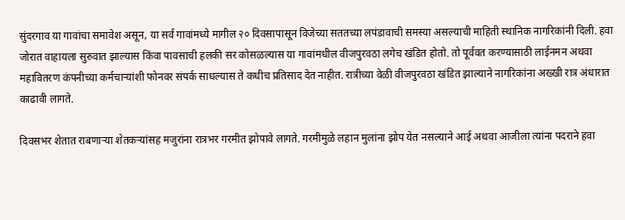सुंदरगाव या गावांचा समावेश असून, या सर्व गावांमध्ये मागील २० दिवसापासून विजेच्या सततच्या लपंडावाची समस्या असल्याची माहिती स्थानिक नागरिकांनी दिली. हवा जोरात वाहायला सुरुवात झाल्यास किंवा पावसाची हलकी सर कोसळल्यास या गावांमधील वीजपुरवठा लगेच खंडित होतो. तो पूर्ववत करण्यासाठी लाईनमन अथवा महावितरण कंपनीच्या कर्मचाऱ्यांशी फोनवर संपर्क साधल्यास ते कधीच प्रतिसाद देत नाहीत. रात्रीच्या वेळी वीजपुरवठा खंडित झाल्याने नागरिकांना अख्खी रात्र अंधारात काढावी लागते.

दिवसभर शेतात राबणाऱ्या शेतकऱ्यांसह मजुरांना रात्रभर गरमीत झोपावे लागते. गरमीमुळे लहान मुलांना झोप येत नसल्याने आई अथवा आजीला त्यांना पदराने हवा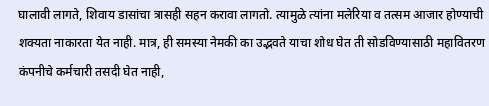घालावी लागते, शिवाय डासांचा त्रासही सहन करावा लागतो. त्यामुळे त्यांना मलेरिया व तत्सम आजार होण्याची शक्यता नाकारता येत नाही. मात्र, ही समस्या नेमकी का उद्भवते याचा शोध घेत ती सोडविण्यासाठी महावितरण कंपनीचे कर्मचारी तसदी घेत नाही,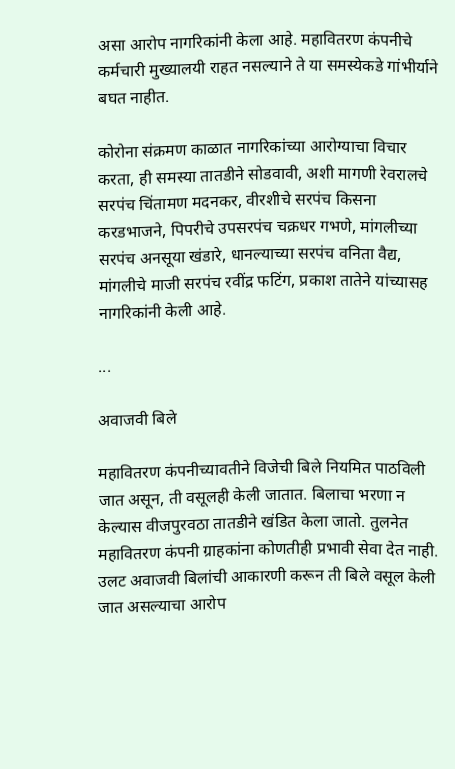असा आरोप नागरिकांनी केला आहे. महावितरण कंपनीचे कर्मचारी मुख्यालयी राहत नसल्याने ते या समस्येकडे गांभीर्याने बघत नाहीत.

कोरोना संक्रमण काळात नागरिकांच्या आरोग्याचा विचार करता, ही समस्या तातडीने सोडवावी, अशी मागणी रेवरालचे सरपंच चिंतामण मदनकर, वीरशीचे सरपंच किसना करडभाजने, पिपरीचे उपसरपंच चक्रधर गभणे, मांगलीच्या सरपंच अनसूया खंडारे, धानल्याच्या सरपंच वनिता वैद्य, मांगलीचे माजी सरपंच रवींद्र फटिंग, प्रकाश तातेने यांच्यासह नागरिकांनी केली आहे.

...

अवाजवी बिले

महावितरण कंपनीच्यावतीने विजेची बिले नियमित पाठविली जात असून, ती वसूलही केली जातात. बिलाचा भरणा न केल्यास वीजपुरवठा तातडीने खंडित केला जातो. तुलनेत महावितरण कंपनी ग्राहकांना कोणतीही प्रभावी सेवा देत नाही. उलट अवाजवी बिलांची आकारणी करून ती बिले वसूल केली जात असल्याचा आरोप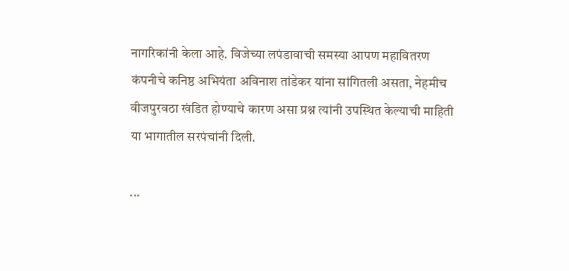नागरिकांनी केला आहे. विजेच्या लपंडावाची समस्या आपण महावितरण कंपनीचे कनिष्ठ अभियंता अविनाश तांडेकर यांना सांगितली असता, नेहमीच वीजपुरवठा खंडित होण्याचे कारण असा प्रश्न त्यांनी उपस्थित केल्याची माहिती या भागातील सरपंचांनी दिली.

...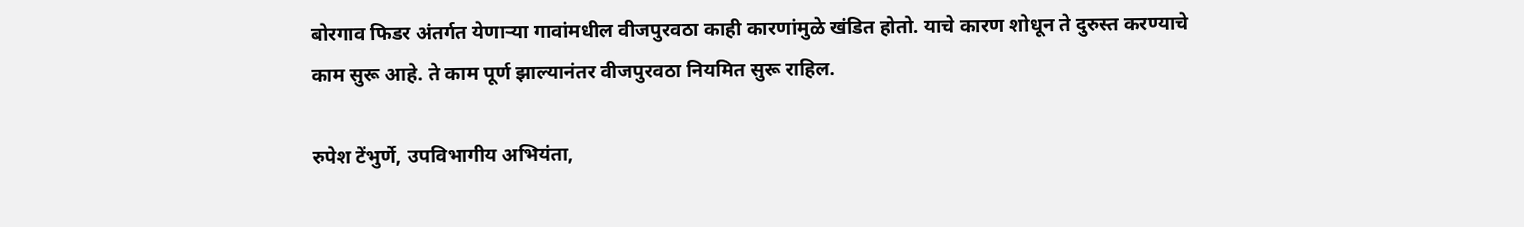बोरगाव फिडर अंतर्गत येणाऱ्या गावांमधील वीजपुरवठा काही कारणांमुळे खंडित होतो. याचे कारण शोधून ते दुरुस्त करण्याचे काम सुरू आहे. ते काम पूर्ण झाल्यानंतर वीजपुरवठा नियमित सुरू राहिल.

रुपेश टेंभुर्णे, उपविभागीय अभियंता,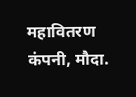महावितरण कंपनी, मौदा.